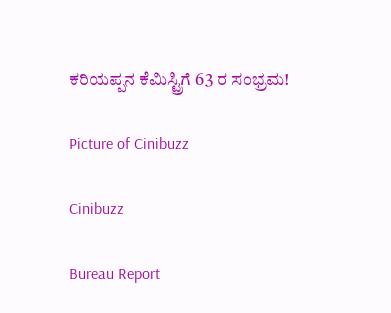ಕರಿಯಪ್ಪನ ಕೆಮಿಸ್ಟ್ರಿಗೆ 63 ರ ಸಂಭ್ರಮ!

Picture of Cinibuzz

Cinibuzz

Bureau Report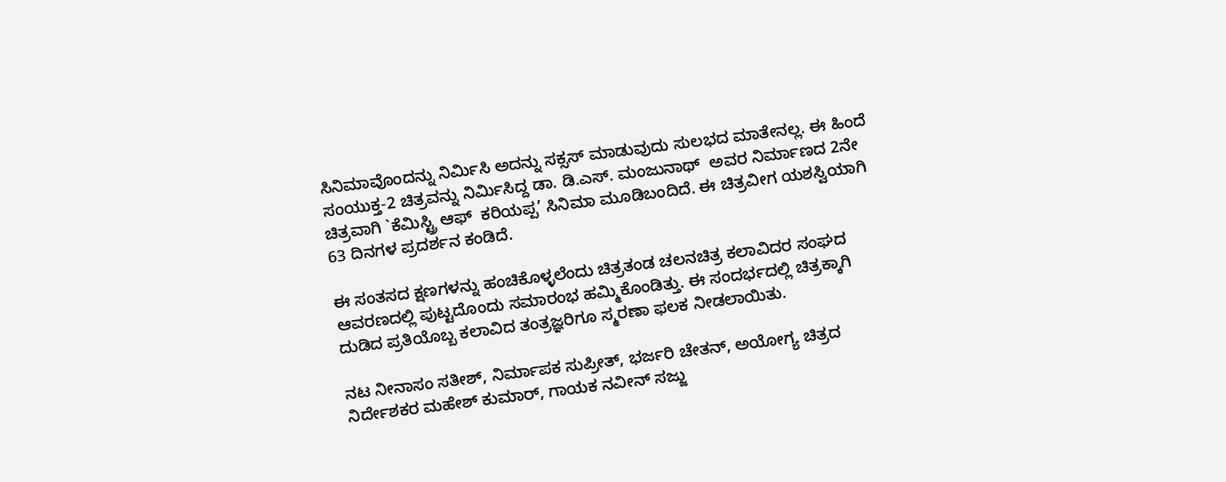ಸಿನಿಮಾವೊಂದನ್ನು ನಿರ್ಮಿಸಿ ಅದನ್ನು ಸಕ್ಸಸ್ ಮಾಡುವುದು ಸುಲಭದ ಮಾತೇನಲ್ಲ. ಈ ಹಿಂದೆ ಸಂಯುಕ್ತ-2 ಚಿತ್ರವನ್ನು ನಿರ್ಮಿಸಿದ್ದ ಡಾ. ಡಿ.ಎಸ್. ಮಂಜುನಾಥ್  ಅವರ ನಿರ್ಮಾಣದ 2ನೇ ಚಿತ್ರವಾಗಿ `ಕೆಮಿಸ್ಟ್ರಿ ಆಫ್  ಕರಿಯಪ್ಪ’ ಸಿನಿಮಾ ಮೂಡಿಬಂದಿದೆ. ಈ ಚಿತ್ರವೀಗ ಯಶಸ್ವಿಯಾಗಿ 63 ದಿನಗಳ ಪ್ರದರ್ಶನ ಕಂಡಿದೆ.

ಈ ಸಂತಸದ ಕ್ಷಣಗಳನ್ನು ಹಂಚಿಕೊಳ್ಳಲೆಂದು ಚಿತ್ರತಂಡ ಚಲನಚಿತ್ರ ಕಲಾವಿದರ ಸಂಘದ ಆವರಣದಲ್ಲಿ ಪುಟ್ಟದೊಂದು ಸಮಾರಂಭ ಹಮ್ಮಿಕೊಂಡಿತ್ತು. ಈ ಸಂದರ್ಭದಲ್ಲಿ ಚಿತ್ರಕ್ಕಾಗಿ ದುಡಿದ ಪ್ರತಿಯೊಬ್ಬ ಕಲಾವಿದ ತಂತ್ರಜ್ಞರಿಗೂ ಸ್ಮರಣಾ ಫಲಕ ನೀಡಲಾಯಿತು.

ನಟ ನೀನಾಸಂ ಸತೀಶ್, ನಿರ್ಮಾಪಕ ಸುಪ್ರೀತ್, ಭರ್ಜರಿ ಚೇತನ್, ಅಯೋಗ್ಯ ಚಿತ್ರದ ನಿರ್ದೇಶಕರ ಮಹೇಶ್ ಕುಮಾರ್, ಗಾಯಕ ನವೀನ್‍ ಸಜ್ಜು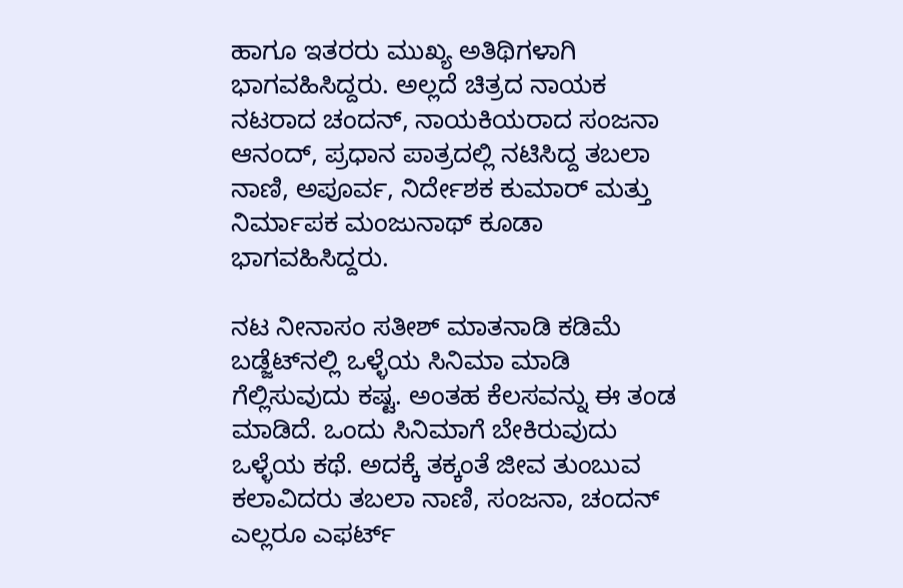ಹಾಗೂ ಇತರರು ಮುಖ್ಯ ಅತಿಥಿಗಳಾಗಿ ಭಾಗವಹಿಸಿದ್ದರು. ಅಲ್ಲದೆ ಚಿತ್ರದ ನಾಯಕ ನಟರಾದ ಚಂದನ್, ನಾಯಕಿಯರಾದ ಸಂಜನಾ ಆನಂದ್, ಪ್ರಧಾನ ಪಾತ್ರದಲ್ಲಿ ನಟಿಸಿದ್ದ ತಬಲಾ ನಾಣಿ, ಅಪೂರ್ವ, ನಿರ್ದೇಶಕ ಕುಮಾರ್ ಮತ್ತು ನಿರ್ಮಾಪಕ ಮಂಜುನಾಥ್ ಕೂಡಾ ಭಾಗವಹಿಸಿದ್ದರು.

ನಟ ನೀನಾಸಂ ಸತೀಶ್ ಮಾತನಾಡಿ ಕಡಿಮೆ ಬಡ್ಜೆಟ್‍ನಲ್ಲಿ ಒಳ್ಳೆಯ ಸಿನಿಮಾ ಮಾಡಿ ಗೆಲ್ಲಿಸುವುದು ಕಷ್ಟ. ಅಂತಹ ಕೆಲಸವನ್ನು ಈ ತಂಡ ಮಾಡಿದೆ. ಒಂದು ಸಿನಿಮಾಗೆ ಬೇಕಿರುವುದು ಒಳ್ಳೆಯ ಕಥೆ. ಅದಕ್ಕೆ ತಕ್ಕಂತೆ ಜೀವ ತುಂಬುವ ಕಲಾವಿದರು ತಬಲಾ ನಾಣಿ, ಸಂಜನಾ, ಚಂದನ್ ಎಲ್ಲರೂ ಎಫರ್ಟ್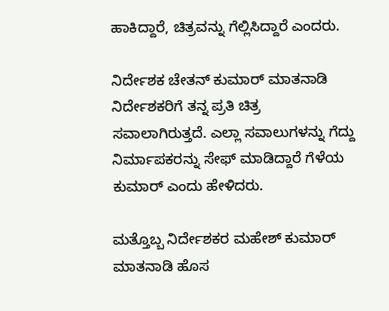ಹಾಕಿದ್ದಾರೆ, ಚಿತ್ರವನ್ನು ಗೆಲ್ಲಿಸಿದ್ದಾರೆ ಎಂದರು.

ನಿರ್ದೇಶಕ ಚೇತನ್ ಕುಮಾರ್ ಮಾತನಾಡಿ ನಿರ್ದೇಶಕರಿಗೆ ತನ್ನ ಪ್ರತಿ ಚಿತ್ರ ಸವಾಲಾಗಿರುತ್ತದೆ. ಎಲ್ಲಾ ಸವಾಲುಗಳನ್ನು ಗೆದ್ದು ನಿರ್ಮಾಪಕರನ್ನು ಸೇಫ್ ಮಾಡಿದ್ದಾರೆ ಗೆಳೆಯ ಕುಮಾರ್ ಎಂದು ಹೇಳಿದರು.

ಮತ್ತೊಬ್ಬ ನಿರ್ದೇಶಕರ ಮಹೇಶ್ ಕುಮಾರ್ ಮಾತನಾಡಿ ಹೊಸ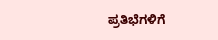ಪ್ರತಿಭೆಗಳಿಗೆ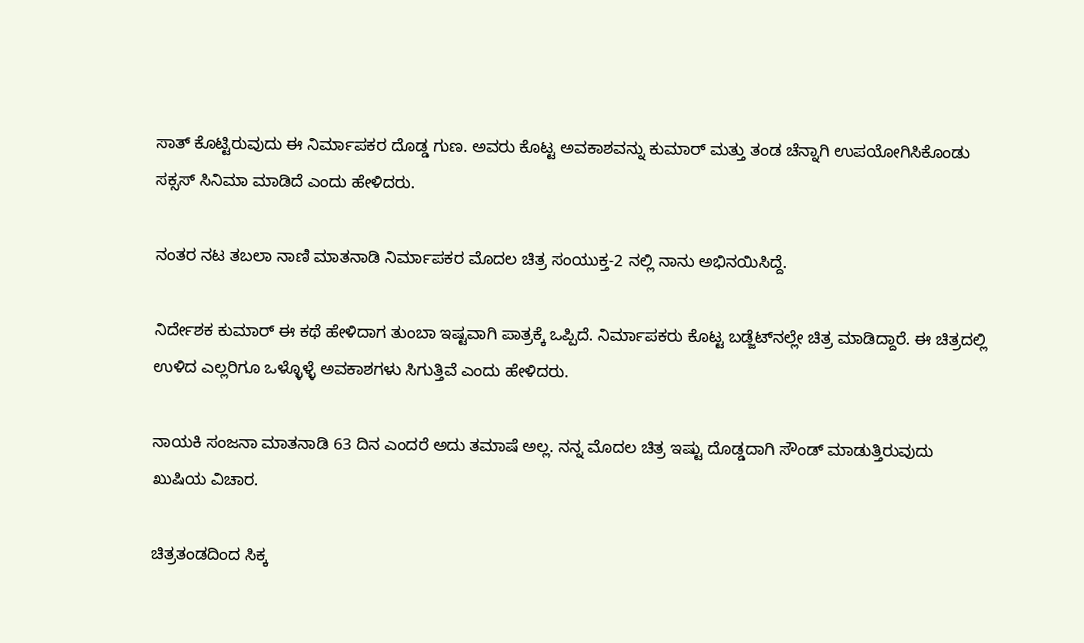ಸಾತ್ ಕೊಟ್ಟಿರುವುದು ಈ ನಿರ್ಮಾಪಕರ ದೊಡ್ಡ ಗುಣ. ಅವರು ಕೊಟ್ಟ ಅವಕಾಶವನ್ನು ಕುಮಾರ್ ಮತ್ತು ತಂಡ ಚೆನ್ನಾಗಿ ಉಪಯೋಗಿಸಿಕೊಂಡು ಸಕ್ಸಸ್ ಸಿನಿಮಾ ಮಾಡಿದೆ ಎಂದು ಹೇಳಿದರು.

ನಂತರ ನಟ ತಬಲಾ ನಾಣಿ ಮಾತನಾಡಿ ನಿರ್ಮಾಪಕರ ಮೊದಲ ಚಿತ್ರ ಸಂಯುಕ್ತ-2 ನಲ್ಲಿ ನಾನು ಅಭಿನಯಿಸಿದ್ದೆ.

ನಿರ್ದೇಶಕ ಕುಮಾರ್ ಈ ಕಥೆ ಹೇಳಿದಾಗ ತುಂಬಾ ಇಷ್ಟವಾಗಿ ಪಾತ್ರಕ್ಕೆ ಒಪ್ಪಿದೆ. ನಿರ್ಮಾಪಕರು ಕೊಟ್ಟ ಬಡ್ಜೆಟ್‍ನಲ್ಲೇ ಚಿತ್ರ ಮಾಡಿದ್ದಾರೆ. ಈ ಚಿತ್ರದಲ್ಲಿ ಉಳಿದ ಎಲ್ಲರಿಗೂ ಒಳ್ಳೊಳ್ಳೆ ಅವಕಾಶಗಳು ಸಿಗುತ್ತಿವೆ ಎಂದು ಹೇಳಿದರು.

ನಾಯಕಿ ಸಂಜನಾ ಮಾತನಾಡಿ 63 ದಿನ ಎಂದರೆ ಅದು ತಮಾಷೆ ಅಲ್ಲ. ನನ್ನ ಮೊದಲ ಚಿತ್ರ ಇಷ್ಟು ದೊಡ್ಡದಾಗಿ ಸೌಂಡ್ ಮಾಡುತ್ತಿರುವುದು ಖುಷಿಯ ವಿಚಾರ.

ಚಿತ್ರತಂಡದಿಂದ ಸಿಕ್ಕ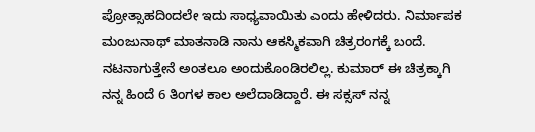ಪ್ರೋತ್ಸಾಹದಿಂದಲೇ ಇದು ಸಾಧ್ಯವಾಯಿತು ಎಂದು ಹೇಳಿದರು. ನಿರ್ಮಾಪಕ ಮಂಜುನಾಥ್ ಮಾತನಾಡಿ ನಾನು ಆಕಸ್ಮಿಕವಾಗಿ ಚಿತ್ರರಂಗಕ್ಕೆ ಬಂದೆ. ನಟನಾಗುತ್ತೇನೆ ಅಂತಲೂ ಅಂದುಕೊಂಡಿರಲಿಲ್ಲ. ಕುಮಾರ್ ಈ ಚಿತ್ರಕ್ಕಾಗಿ ನನ್ನ ಹಿಂದೆ 6 ತಿಂಗಳ ಕಾಲ ಅಲೆದಾಡಿದ್ದಾರೆ. ಈ ಸಕ್ಸಸ್ ನನ್ನ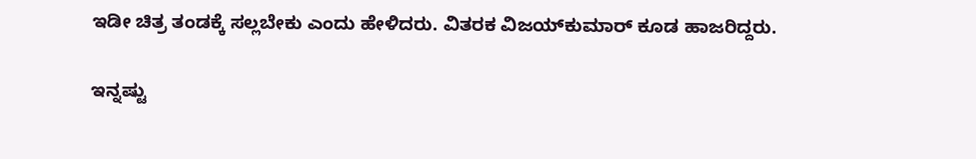ಇಡೀ ಚಿತ್ರ ತಂಡಕ್ಕೆ ಸಲ್ಲಬೇಕು ಎಂದು ಹೇಳಿದರು. ವಿತರಕ ವಿಜಯ್‍ಕುಮಾರ್ ಕೂಡ ಹಾಜರಿದ್ದರು.

ಇನ್ನಷ್ಟು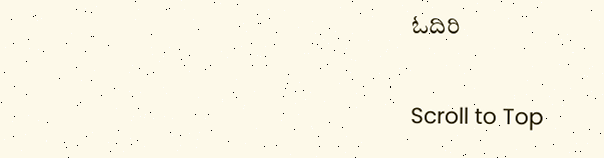ಓದಿರಿ

Scroll to Top